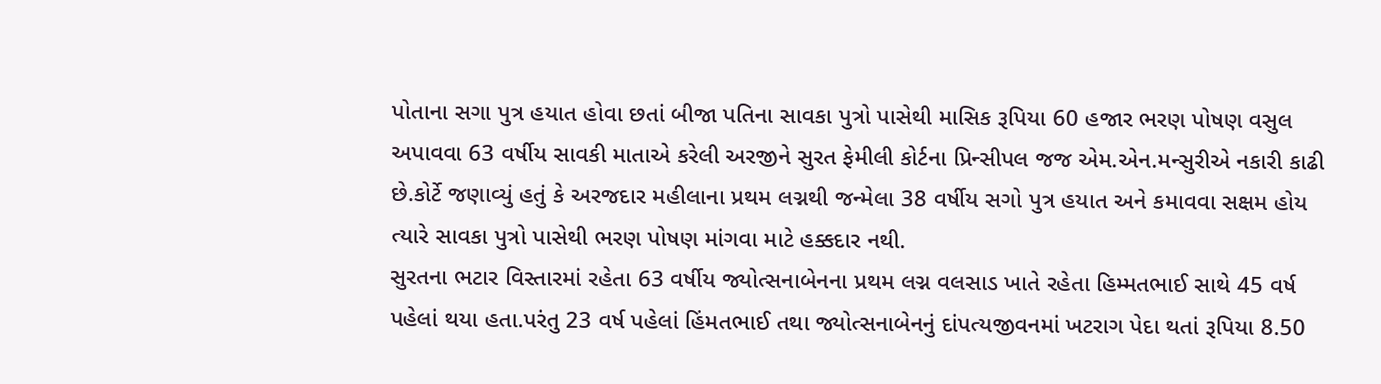પોતાના સગા પુત્ર હયાત હોવા છતાં બીજા પતિના સાવકા પુત્રો પાસેથી માસિક રૂપિયા 60 હજાર ભરણ પોષણ વસુલ અપાવવા 63 વર્ષીય સાવકી માતાએ કરેલી અરજીને સુરત ફેમીલી કોર્ટના પ્રિન્સીપલ જજ એમ.એન.મન્સુરીએ નકારી કાઢી છે.કોર્ટે જણાવ્યું હતું કે અરજદાર મહીલાના પ્રથમ લગ્નથી જન્મેલા 38 વર્ષીય સગો પુત્ર હયાત અને કમાવવા સક્ષમ હોય ત્યારે સાવકા પુત્રો પાસેથી ભરણ પોષણ માંગવા માટે હક્કદાર નથી.
સુરતના ભટાર વિસ્તારમાં રહેતા 63 વર્ષીય જ્યોત્સનાબેનના પ્રથમ લગ્ન વલસાડ ખાતે રહેતા હિમ્મતભાઈ સાથે 45 વર્ષ પહેલાં થયા હતા.પરંતુ 23 વર્ષ પહેલાં હિંમતભાઈ તથા જ્યોત્સનાબેનનું દાંપત્યજીવનમાં ખટરાગ પેદા થતાં રૂપિયા 8.50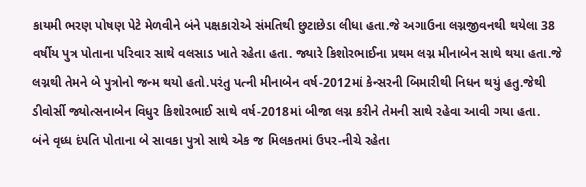કાયમી ભરણ પોષણ પેટે મેળવીને બંને પક્ષકારોએ સંમતિથી છુટાછેડા લીધા હતા.જે અગાઉના લગ્નજીવનથી થયેલા 38 વર્ષીય પુત્ર પોતાના પરિવાર સાથે વલસાડ ખાતે રહેતા હતા. જ્યારે કિશોરભાઈના પ્રથમ લગ્ન મીનાબેન સાથે થયા હતા.જે લગ્નથી તેમને બે પુત્રોનો જન્મ થયો હતો.પરંતુ પત્ની મીનાબેન વર્ષ-2012માં કેન્સરની બિમારીથી નિધન થયું હતુ.જેથી ડીવોર્સી જ્યોત્સનાબેન વિધુર કિશોરભાઈ સાથે વર્ષ-2018માં બીજા લગ્ન કરીને તેમની સાથે રહેવા આવી ગયા હતા.
બંને વૃધ્ધ દંપતિ પોતાના બે સાવકા પુત્રો સાથે એક જ મિલકતમાં ઉપર-નીચે રહેતા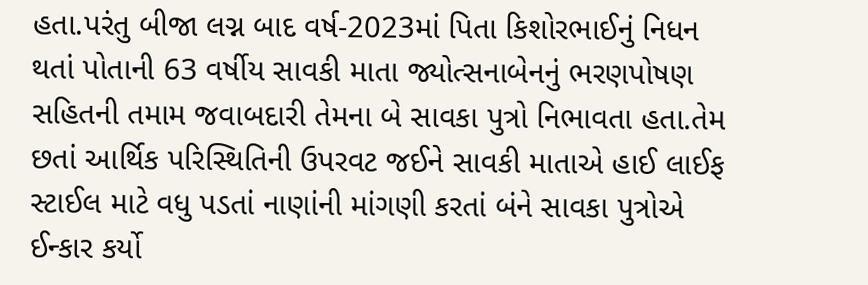હતા.પરંતુ બીજા લગ્ન બાદ વર્ષ-2023માં પિતા કિશોરભાઈનું નિધન થતાં પોતાની 63 વર્ષીય સાવકી માતા જ્યોત્સનાબેનનું ભરણપોષણ સહિતની તમામ જવાબદારી તેમના બે સાવકા પુત્રો નિભાવતા હતા.તેમ છતાં આર્થિક પરિસ્થિતિની ઉપરવટ જઈને સાવકી માતાએ હાઈ લાઈફ સ્ટાઈલ માટે વધુ પડતાં નાણાંની માંગણી કરતાં બંને સાવકા પુત્રોએ ઈન્કાર કર્યો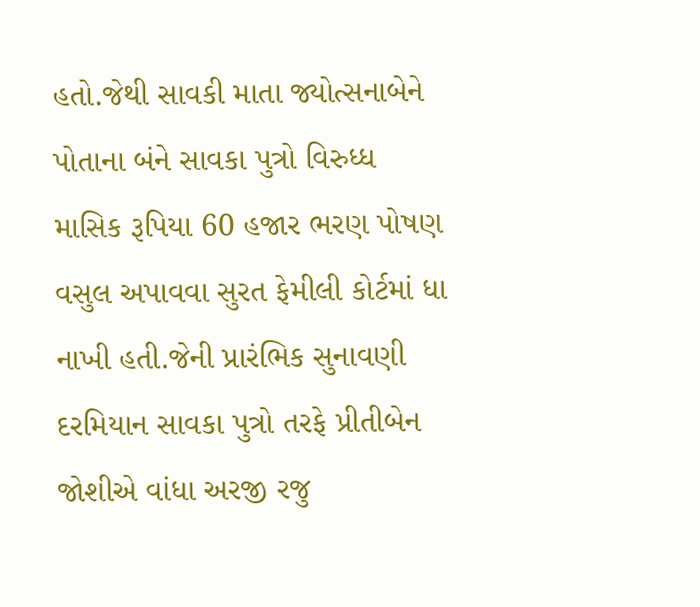હતો.જેથી સાવકી માતા જ્યોત્સનાબેને પોતાના બંને સાવકા પુત્રો વિરુધ્ધ માસિક રૂપિયા 60 હજાર ભરણ પોષણ વસુલ અપાવવા સુરત ફેમીલી કોર્ટમાં ધા નાખી હતી.જેની પ્રારંભિક સુનાવણી દરમિયાન સાવકા પુત્રો તરફે પ્રીતીબેન જોશીએ વાંધા અરજી રજુ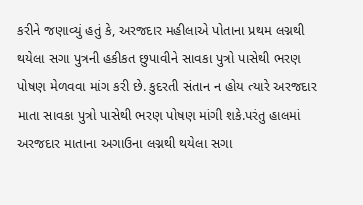કરીને જણાવ્યું હતું કે, અરજદાર મહીલાએ પોતાના પ્રથમ લગ્નથી થયેલા સગા પુત્રની હકીકત છુપાવીને સાવકા પુત્રો પાસેથી ભરણ પોષણ મેળવવા માંગ કરી છે. કુદરતી સંતાન ન હોય ત્યારે અરજદાર માતા સાવકા પુત્રો પાસેથી ભરણ પોષણ માંગી શકે.પરંતુ હાલમાં અરજદાર માતાના અગાઉના લગ્નથી થયેલા સગા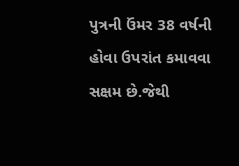પુત્રની ઉંમર 38 વર્ષની હોવા ઉપરાંત કમાવવા સક્ષમ છે.જેથી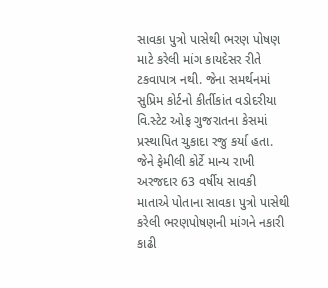સાવકા પુત્રો પાસેથી ભરણ પોષણ માટે કરેલી માંગ કાયદેસર રીતે ટકવાપાત્ર નથી. જેના સમર્થનમાં સુપ્રિમ કોર્ટનો કીર્તીકાંત વડોદરીયા વિ.સ્ટેટ ઓફ ગુજરાતના કેસમાં પ્રસ્થાપિત ચુકાદા રજુ કર્યા હતા. જેને ફેમીલી કોર્ટે માન્ય રાખી અરજદાર 63 વર્ષીય સાવકી માતાએ પોતાના સાવકા પુત્રો પાસેથી કરેલી ભરણપોષણની માંગને નકારી કાઢી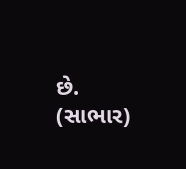છે. (સાભાર)